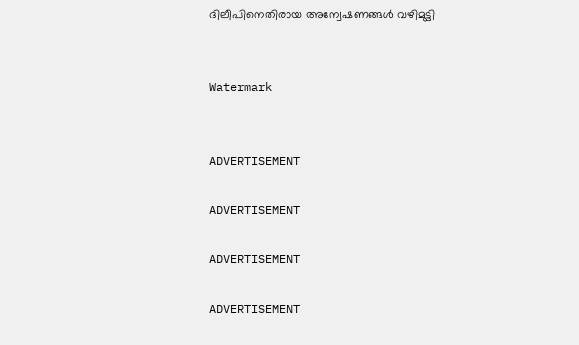ദിലീപിനെതിരായ അന്വേഷണങ്ങള്‍ വഴിമുട്ടി


Watermark


ADVERTISEMENT

ADVERTISEMENT

ADVERTISEMENT

ADVERTISEMENT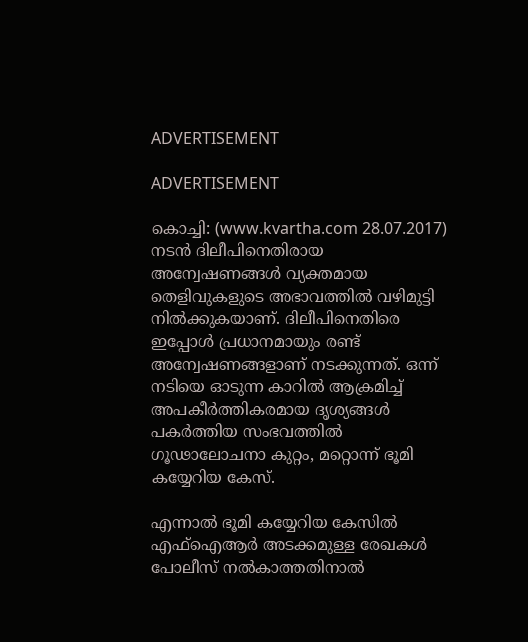ADVERTISEMENT

ADVERTISEMENT

കൊച്ചി: (www.kvartha.com 28.07.2017) നടന്‍ ദിലീപിനെതിരായ അന്വേഷണങ്ങള്‍ വ്യക്തമായ തെളിവുകളുടെ അഭാവത്തില്‍ വഴിമുട്ടി നില്‍ക്കുകയാണ്. ദിലീപിനെതിരെ ഇപ്പോള്‍ പ്രധാനമായും രണ്ട് അന്വേഷണങ്ങളാണ് നടക്കുന്നത്. ഒന്ന് നടിയെ ഓടുന്ന കാറില്‍ ആക്രമിച്ച് അപകീര്‍ത്തികരമായ ദൃശ്യങ്ങള്‍ പകര്‍ത്തിയ സംഭവത്തില്‍ ഗൂഢാലോചനാ കുറ്റം, മറ്റൊന്ന് ഭൂമി കയ്യേറിയ കേസ്.

എന്നാല്‍ ഭൂമി കയ്യേറിയ കേസില്‍ എഫ്‌ഐആര്‍ അടക്കമുള്ള രേഖകള്‍ പോലീസ് നല്‍കാത്തതിനാല്‍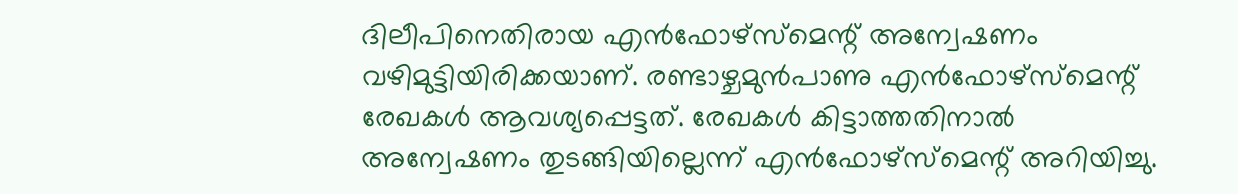ദിലീപിനെതിരായ എന്‍ഫോഴ്‌സ്‌മെന്റ് അന്വേഷണം വഴിമുട്ടിയിരിക്കയാണ്. രണ്ടാഴ്ചമുന്‍പാണു എന്‍ഫോഴ്‌സ്‌മെന്റ് രേഖകള്‍ ആവശ്യപ്പെട്ടത്. രേഖകള്‍ കിട്ടാത്തതിനാല്‍ അന്വേഷണം തുടങ്ങിയില്ലെന്ന് എന്‍ഫോഴ്‌സ്‌മെന്റ് അറിയിച്ചു.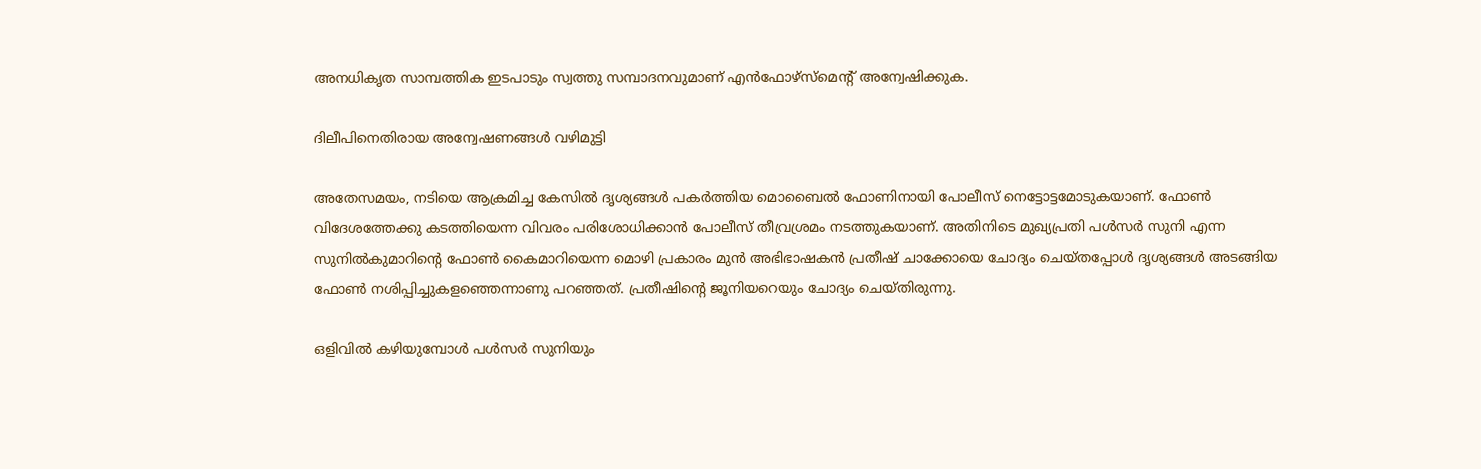അനധികൃത സാമ്പത്തിക ഇടപാടും സ്വത്തു സമ്പാദനവുമാണ് എന്‍ഫോഴ്‌സ്‌മെന്റ് അന്വേഷിക്കുക.

ദിലീപിനെതിരായ അന്വേഷണങ്ങള്‍ വഴിമുട്ടി

അതേസമയം, നടിയെ ആക്രമിച്ച കേസില്‍ ദൃശ്യങ്ങള്‍ പകര്‍ത്തിയ മൊബൈല്‍ ഫോണിനായി പോലീസ് നെട്ടോട്ടമോടുകയാണ്. ഫോണ്‍ വിദേശത്തേക്കു കടത്തിയെന്ന വിവരം പരിശോധിക്കാന്‍ പോലീസ് തീവ്രശ്രമം നടത്തുകയാണ്. അതിനിടെ മുഖ്യപ്രതി പള്‍സര്‍ സുനി എന്ന സുനില്‍കുമാറിന്റെ ഫോണ്‍ കൈമാറിയെന്ന മൊഴി പ്രകാരം മുന്‍ അഭിഭാഷകന്‍ പ്രതീഷ് ചാക്കോയെ ചോദ്യം ചെയ്തപ്പോള്‍ ദൃശ്യങ്ങള്‍ അടങ്ങിയ ഫോണ്‍ നശിപ്പിച്ചുകളഞ്ഞെന്നാണു പറഞ്ഞത്. പ്രതീഷിന്റെ ജൂനിയറെയും ചോദ്യം ചെയ്തിരുന്നു.

ഒളിവില്‍ കഴിയുമ്പോള്‍ പള്‍സര്‍ സുനിയും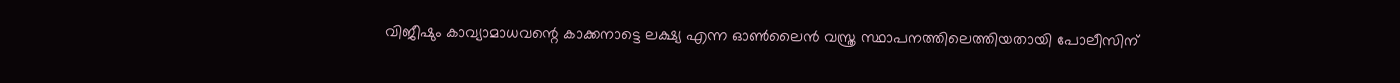വിജീഷും കാവ്യാമാധവന്റെ കാക്കനാട്ടെ ലക്ഷ്യ എന്ന ഓണ്‍ലൈന്‍ വസ്ത്ര സ്ഥാപനത്തിലെത്തിയതായി പോലീസിന്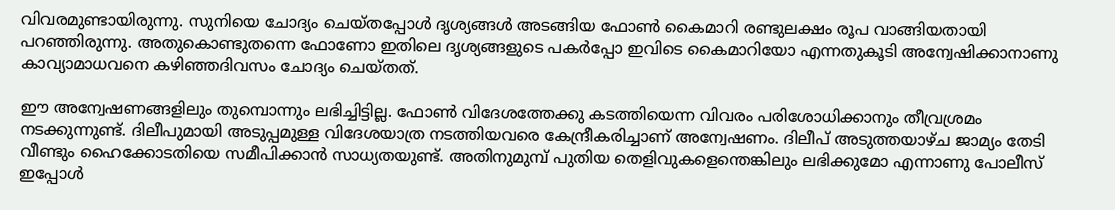വിവരമുണ്ടായിരുന്നു. സുനിയെ ചോദ്യം ചെയ്തപ്പോള്‍ ദൃശ്യങ്ങള്‍ അടങ്ങിയ ഫോണ്‍ കൈമാറി രണ്ടുലക്ഷം രൂപ വാങ്ങിയതായി പറഞ്ഞിരുന്നു. അതുകൊണ്ടുതന്നെ ഫോണോ ഇതിലെ ദൃശ്യങ്ങളുടെ പകര്‍പ്പോ ഇവിടെ കൈമാറിയോ എന്നതുകൂടി അന്വേഷിക്കാനാണു കാവ്യാമാധവനെ കഴിഞ്ഞദിവസം ചോദ്യം ചെയ്തത്.

ഈ അന്വേഷണങ്ങളിലും തുമ്പൊന്നും ലഭിച്ചിട്ടില്ല. ഫോണ്‍ വിദേശത്തേക്കു കടത്തിയെന്ന വിവരം പരിശോധിക്കാനും തീവ്രശ്രമം നടക്കുന്നുണ്ട്. ദിലീപുമായി അടുപ്പമുള്ള വിദേശയാത്ര നടത്തിയവരെ കേന്ദ്രീകരിച്ചാണ് അന്വേഷണം. ദിലീപ് അടുത്തയാഴ്ച ജാമ്യം തേടി വീണ്ടും ഹൈക്കോടതിയെ സമീപിക്കാന്‍ സാധ്യതയുണ്ട്. അതിനുമുമ്പ് പുതിയ തെളിവുകളെന്തെങ്കിലും ലഭിക്കുമോ എന്നാണു പോലീസ് ഇപ്പോള്‍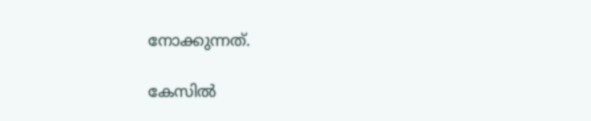നോക്കുന്നത്.

കേസില്‍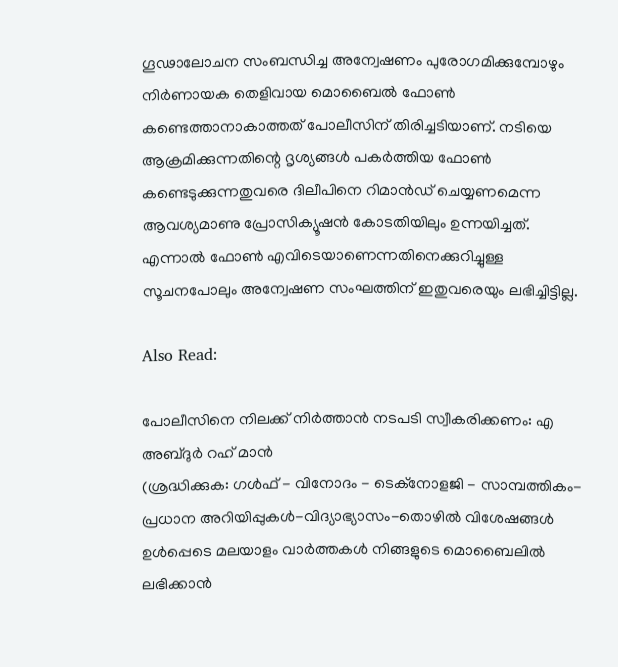ഗൂഢാലോചന സംബന്ധിച്ച അന്വേഷണം പുരോഗമിക്കുമ്പോഴും നിര്‍ണായക തെളിവായ മൊബൈല്‍ ഫോണ്‍ കണ്ടെത്താനാകാത്തത് പോലീസിന് തിരിച്ചടിയാണ്. നടിയെ ആക്രമിക്കുന്നതിന്റെ ദൃശ്യങ്ങള്‍ പകര്‍ത്തിയ ഫോണ്‍ കണ്ടെടുക്കുന്നതുവരെ ദിലീപിനെ റിമാന്‍ഡ് ചെയ്യണമെന്ന ആവശ്യമാണു പ്രോസിക്യൂഷന്‍ കോടതിയിലും ഉന്നയിച്ചത്. എന്നാല്‍ ഫോണ്‍ എവിടെയാണെന്നതിനെക്കുറിച്ചുള്ള സൂചനപോലും അന്വേഷണ സംഘത്തിന് ഇതുവരെയും ലഭിച്ചിട്ടില്ല.

Also Read:

പോലീസിനെ നിലക്ക് നിര്‍ത്താന്‍ നടപടി സ്വീകരിക്കണം: എ അബ്ദുര്‍ റഹ് മാന്‍
(ശ്രദ്ധിക്കുക: ഗൾഫ് - വിനോദം - ടെക്നോളജി - സാമ്പത്തികം- പ്രധാന അറിയിപ്പുകൾ-വിദ്യാഭ്യാസം-തൊഴിൽ വിശേഷങ്ങൾ ഉൾപ്പെടെ മലയാളം വാർത്തകൾ നിങ്ങളുടെ മൊബൈലിൽ ലഭിക്കാൻ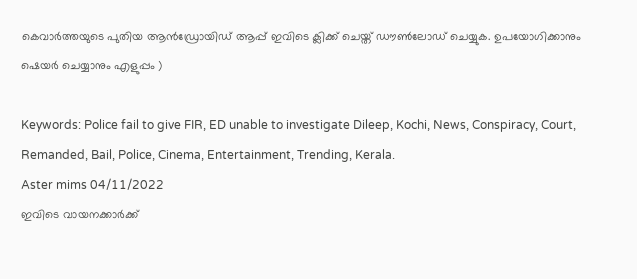കെവാർത്തയുടെ പുതിയ ആൻഡ്രോയിഡ് ആപ്പ് ഇവിടെ ക്ലിക്ക് ചെയ്ത് ഡൗൺലോഡ് ചെയ്യുക. ഉപയോഗിക്കാനും ഷെയർ ചെയ്യാനും എളുപ്പം )

Keywords: Police fail to give FIR, ED unable to investigate Dileep, Kochi, News, Conspiracy, Court, Remanded, Bail, Police, Cinema, Entertainment, Trending, Kerala.
Aster mims 04/11/2022
ഇവിടെ വായനക്കാർക്ക്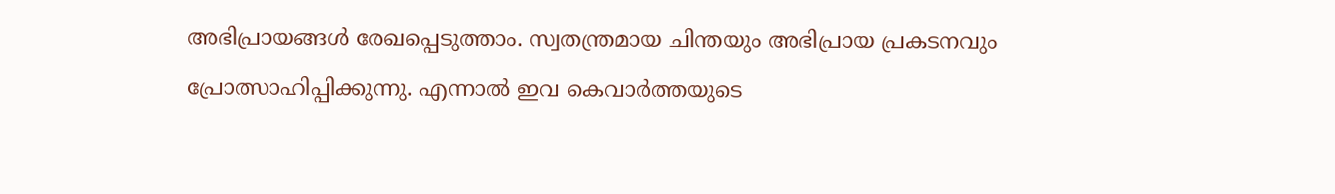അഭിപ്രായങ്ങൾ രേഖപ്പെടുത്താം. സ്വതന്ത്രമായ ചിന്തയും അഭിപ്രായ പ്രകടനവും പ്രോത്സാഹിപ്പിക്കുന്നു. എന്നാൽ ഇവ കെവാർത്തയുടെ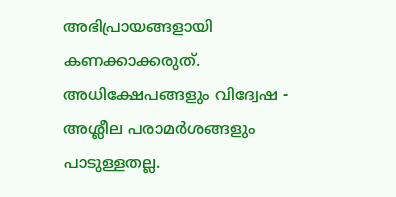അഭിപ്രായങ്ങളായി കണക്കാക്കരുത്. അധിക്ഷേപങ്ങളും വിദ്വേഷ - അശ്ലീല പരാമർശങ്ങളും പാടുള്ളതല്ല.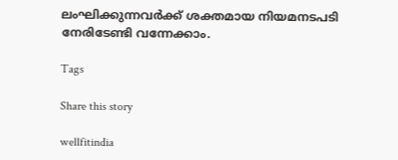ലംഘിക്കുന്നവർക്ക് ശക്തമായ നിയമനടപടി നേരിടേണ്ടി വന്നേക്കാം.

Tags

Share this story

wellfitindia